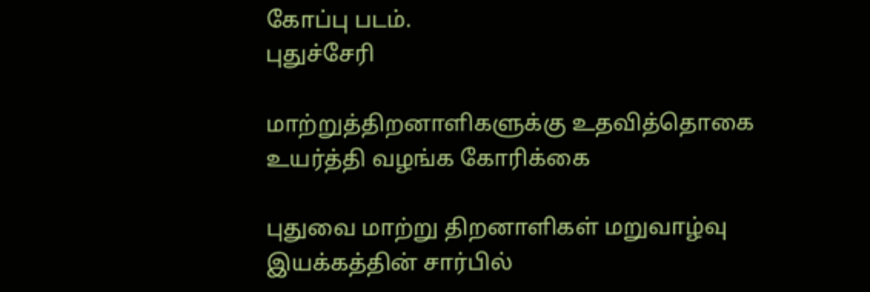கோப்பு படம்.
புதுச்சேரி

மாற்றுத்திறனாளிகளுக்கு உதவித்தொகை உயர்த்தி வழங்க கோரிக்கை

புதுவை மாற்று திறனாளிகள் மறுவாழ்வு இயக்கத்தின் சார்பில்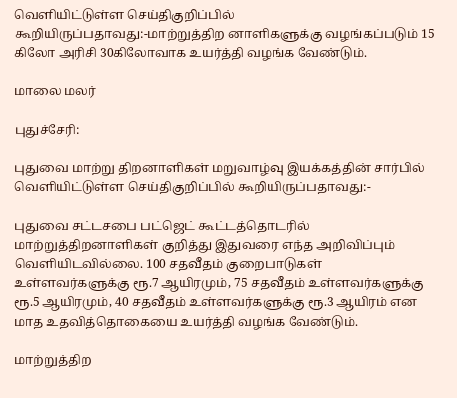வெளியிட்டுள்ள செய்திகுறிப்பில் கூறியிருப்பதாவது:-மாற்றுத்திற னாளிகளுக்கு வழங்கப்படும் 15 கிலோ அரிசி 30கிலோவாக உயர்த்தி வழங்க வேண்டும்.

மாலை மலர்

புதுச்சேரி:

புதுவை மாற்று திறனாளிகள் மறுவாழ்வு இயக்கத்தின் சார்பில் வெளியிட்டுள்ள செய்திகுறிப்பில் கூறியிருப்பதாவது:-

புதுவை சட்டசபை பட்ஜெட் கூட்டத்தொடரில் மாற்றுத்திறனாளிகள் குறித்து இதுவரை எந்த அறிவிப்பும் வெளியிடவில்லை. 100 சதவீதம் குறைபாடுகள் உள்ளவர்களுக்கு ரூ.7 ஆயிரமும், 75 சதவீதம் உள்ளவர்களுக்கு ரூ.5 ஆயிரமும், 40 சதவீதம் உள்ளவர்களுக்கு ரூ.3 ஆயிரம் என மாத உதவித்தொகையை உயர்த்தி வழங்க வேண்டும்.

மாற்றுத்திற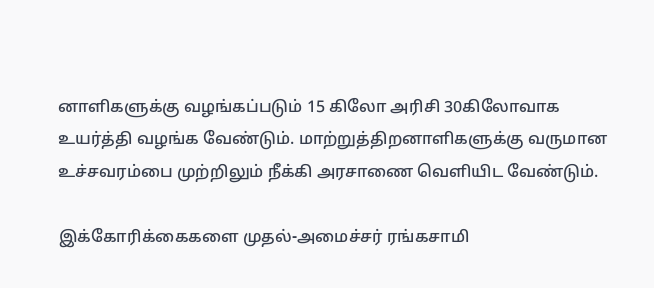னாளிகளுக்கு வழங்கப்படும் 15 கிலோ அரிசி 30கிலோவாக உயர்த்தி வழங்க வேண்டும். மாற்றுத்திறனாளிகளுக்கு வருமான உச்சவரம்பை முற்றிலும் நீக்கி அரசாணை வெளியிட வேண்டும்.

இக்கோரிக்கைகளை முதல்-அமைச்சர் ரங்கசாமி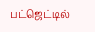பட்ஜெட்டில்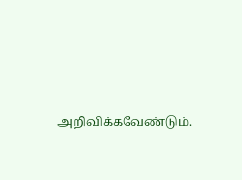அறிவிக்கவேண்டும்.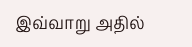இவ்வாறு அதில்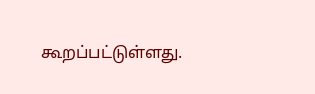கூறப்பட்டுள்ளது.